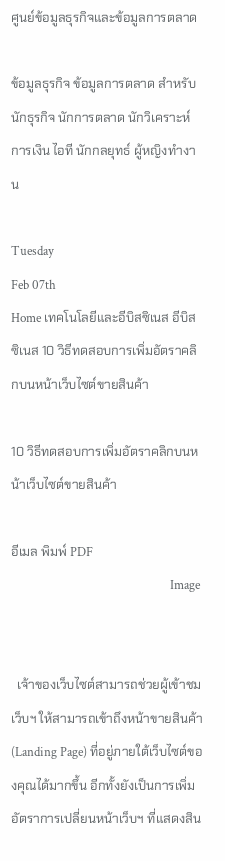ศูนย์ข้อมูลธุรกิจและข้อมูลการตลาด

ข้อมูลธุรกิจ ข้อมูลการตลาด สำหรับนักธุรกิจ นักการตลาด นักวิเคราะห์ การเงิน ไอที นักกลยุทธ์ ผู้หญิงทำงาน

Tuesday
Feb 07th
Home เทคโนโลยีและอีบิสซิเนส อีบิสซิเนส 10 วิธีทดสอบการเพิ่มอัตราคลิกบนหน้าเว็บไซต์ขายสินค้า

10 วิธีทดสอบการเพิ่มอัตราคลิกบนหน้าเว็บไซต์ขายสินค้า

อีเมล พิมพ์ PDF
                                                     Image


  เจ้าของเว็บไซต์สามารถช่วยผู้เข้าชมเว็บฯ ให้สามารถเข้าถึงหน้าขายสินค้า (Landing Page) ที่อยู่ภายใต้เว็บไซต์ของคุณได้มากขึ้น อีกทั้งยังเป็นการเพิ่มอัตราการเปลี่ยนหน้าเว็บฯ ที่แสดงสิน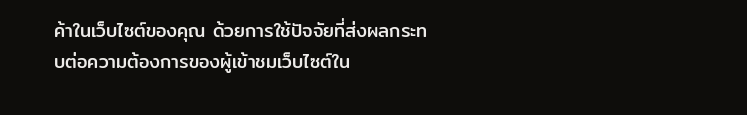ค้าในเว็บไซต์ของคุณ ด้วยการใช้ปัจจัยที่ส่งผลกระทบต่อความต้องการของผู้เข้าชมเว็บไซต์ใน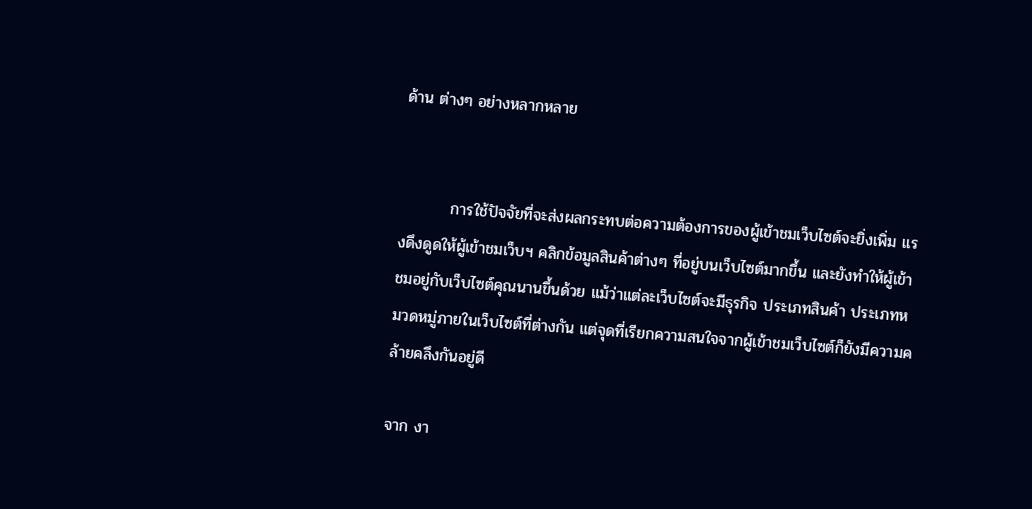ด้าน ต่างๆ อย่างหลากหลาย


         การใช้ปัจจัยที่จะส่งผลกระทบต่อความต้องการของผู้เข้าชมเว็บไซต์จะยิ่งเพิ่ม แรงดึงดูดให้ผู้เข้าชมเว็บฯ คลิกข้อมูลสินค้าต่างๆ ที่อยู่บนเว็บไซต์มากขึ้น และยังทำให้ผู้เข้าชมอยู่กับเว็บไซต์คุณนานขึ้นด้วย แม้ว่าแต่ละเว็บไซต์จะมีธุรกิจ ประเภทสินค้า ประเภทหมวดหมู่ภายในเว็บไซต์ที่ต่างกัน แต่จุดที่เรียกความสนใจจากผู้เข้าชมเว็บไซต์ก็ยังมีความคล้ายคลึงกันอยู่ดี

จาก งา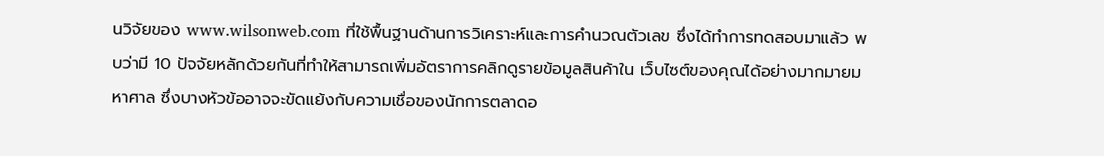นวิจัยของ www.wilsonweb.com ที่ใช้พื้นฐานด้านการวิเคราะห์และการคำนวณตัวเลข ซึ่งได้ทำการทดสอบมาแล้ว พบว่ามี 10 ปัจจัยหลักด้วยกันที่ทำให้สามารถเพิ่มอัตราการคลิกดูรายข้อมูลสินค้าใน เว็บไซต์ของคุณได้อย่างมากมายมหาศาล ซึ่งบางหัวข้ออาจจะขัดแย้งกับความเชื่อของนักการตลาดอ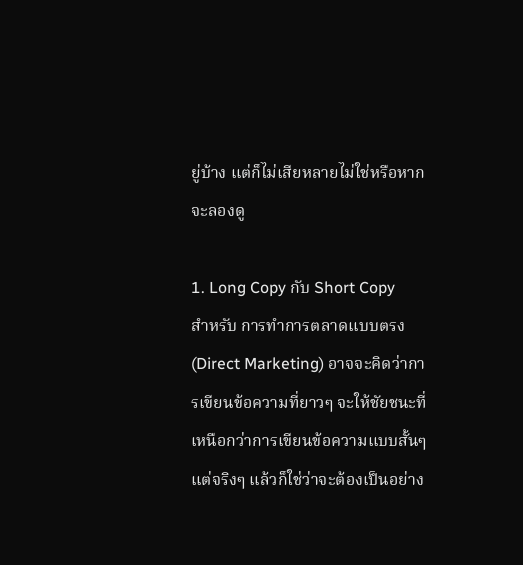ยู่บ้าง แต่ก็ไม่เสียหลายไม่ใช่หรือหากจะลองดู

1. Long Copy กับ Short Copy
สำหรับ การทำการตลาดแบบตรง (Direct Marketing) อาจจะคิดว่าการเขียนข้อความที่ยาวๆ จะให้ชัยชนะที่เหนือกว่าการเขียนข้อความแบบสั้นๆ แต่จริงๆ แล้วก็ใช่ว่าจะต้องเป็นอย่าง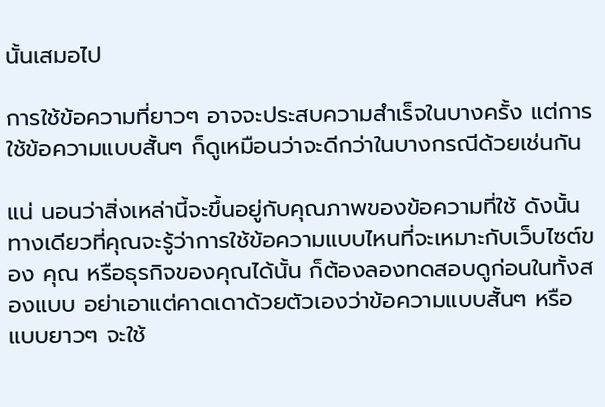นั้นเสมอไป

การใช้ข้อความที่ยาวๆ อาจจะประสบความสำเร็จในบางครั้ง แต่การใช้ข้อความแบบสั้นๆ ก็ดูเหมือนว่าจะดีกว่าในบางกรณีด้วยเช่นกัน

แน่ นอนว่าสิ่งเหล่านี้จะขึ้นอยู่กับคุณภาพของข้อความที่ใช้ ดังนั้นทางเดียวที่คุณจะรู้ว่าการใช้ข้อความแบบไหนที่จะเหมาะกับเว็บไซต์ของ คุณ หรือธุรกิจของคุณได้นั้น ก็ต้องลองทดสอบดูก่อนในทั้งสองแบบ อย่าเอาแต่คาดเดาด้วยตัวเองว่าข้อความแบบสั้นๆ หรือแบบยาวๆ จะใช้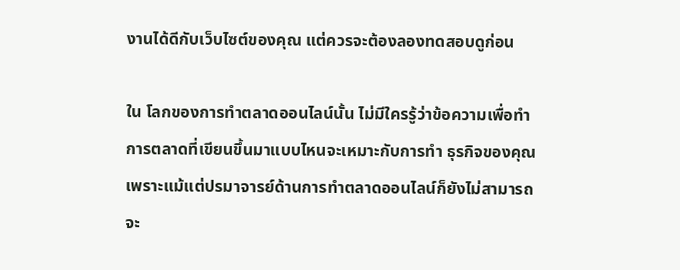งานได้ดีกับเว็บไซต์ของคุณ แต่ควรจะต้องลองทดสอบดูก่อน

ใน โลกของการทำตลาดออนไลน์นั้น ไม่มีใครรู้ว่าข้อความเพื่อทำการตลาดที่เขียนขึ้นมาแบบไหนจะเหมาะกับการทำ ธุรกิจของคุณ เพราะแม้แต่ปรมาจารย์ด้านการทำตลาดออนไลน์ก็ยังไม่สามารถจะ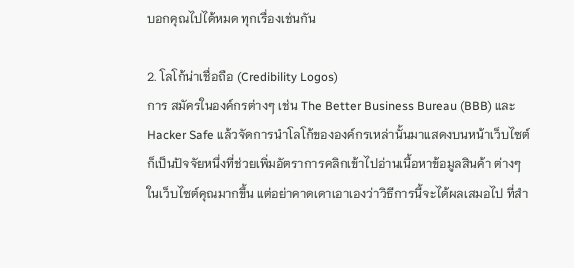บอกคุณไปได้หมด ทุกเรื่องเช่นกัน

2. โลโก้น่าเชื่อถือ (Credibility Logos)
การ สมัครในองค์กรต่างๆ เช่น The Better Business Bureau (BBB) และ Hacker Safe แล้วจัดการนำโลโก้ขององค์กรเหล่านั้นมาแสดงบนหน้าเว็บไซต์ ก็เป็นปัจจัยหนึ่งที่ช่วยเพิ่มอัตราการคลิกเข้าไปอ่านเนื้อหาข้อมูลสินค้า ต่างๆ ในเว็บไซต์คุณมากขึ้น แต่อย่าคาดเดาเอาเองว่าวิธีการนี้จะได้ผลเสมอไป ที่สำ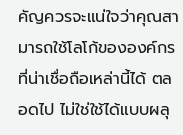คัญควรจะแน่ใจว่าคุณสามารถใช้โลโก้ขององค์กรที่น่าเชื่อถือเหล่านี้ได้ ตลอดไป ไม่ใช่ใช้ได้แบบผลุ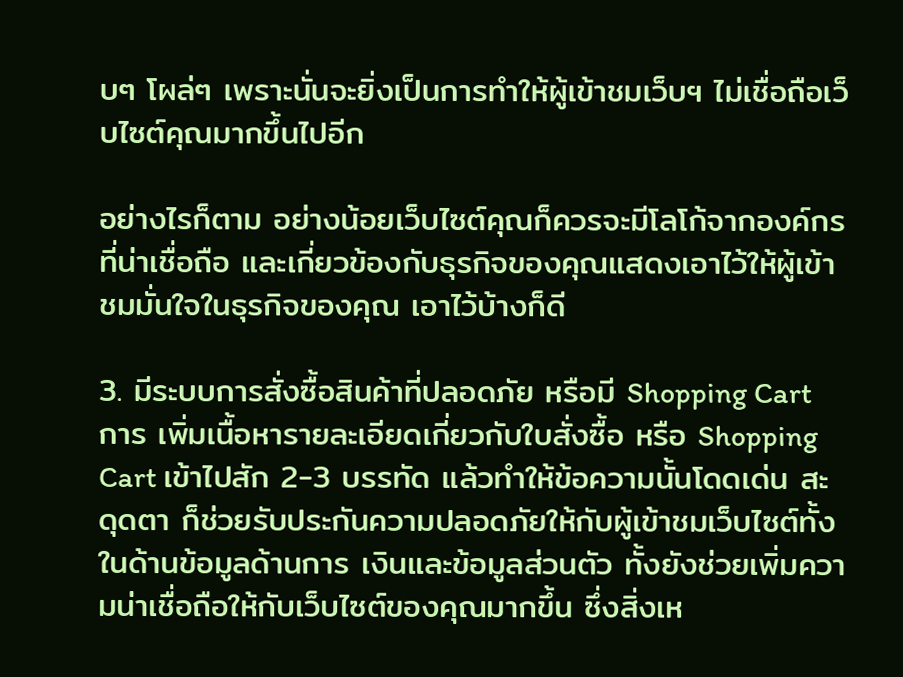บๆ โผล่ๆ เพราะนั่นจะยิ่งเป็นการทำให้ผู้เข้าชมเว็บฯ ไม่เชื่อถือเว็บไซต์คุณมากขึ้นไปอีก

อย่างไรก็ตาม อย่างน้อยเว็บไซต์คุณก็ควรจะมีโลโก้จากองค์กรที่น่าเชื่อถือ และเกี่ยวข้องกับธุรกิจของคุณแสดงเอาไว้ให้ผู้เข้าชมมั่นใจในธุรกิจของคุณ เอาไว้บ้างก็ดี

3. มีระบบการสั่งซื้อสินค้าที่ปลอดภัย หรือมี Shopping Cart
การ เพิ่มเนื้อหารายละเอียดเกี่ยวกับใบสั่งซื้อ หรือ Shopping Cart เข้าไปสัก 2-3 บรรทัด แล้วทำให้ข้อความนั้นโดดเด่น สะดุดตา ก็ช่วยรับประกันความปลอดภัยให้กับผู้เข้าชมเว็บไซต์ทั้งในด้านข้อมูลด้านการ เงินและข้อมูลส่วนตัว ทั้งยังช่วยเพิ่มความน่าเชื่อถือให้กับเว็บไซต์ของคุณมากขึ้น ซึ่งสิ่งเห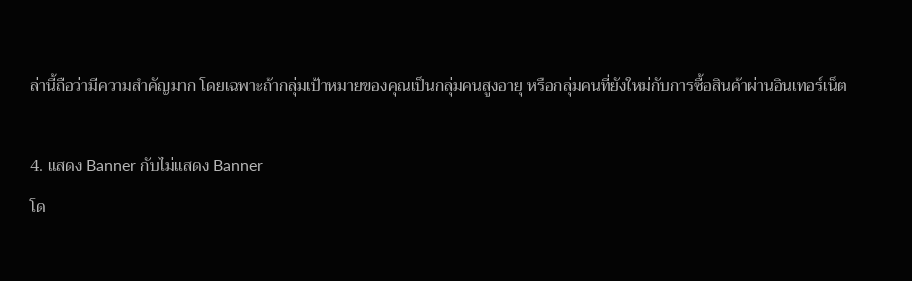ล่านี้ถือว่ามีความสำคัญมาก โดยเฉพาะถ้ากลุ่มเป้าหมายของคุณเป็นกลุ่มคนสูงอายุ หรือกลุ่มคนที่ยังใหม่กับการซื้อสินค้าผ่านอินเทอร์เน็ต

4. แสดง Banner กับไม่แสดง Banner
โด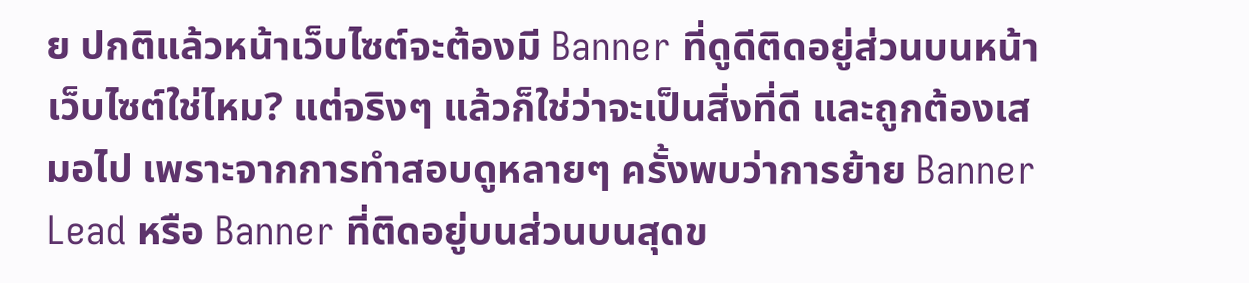ย ปกติแล้วหน้าเว็บไซต์จะต้องมี Banner ที่ดูดีติดอยู่ส่วนบนหน้าเว็บไซต์ใช่ไหม? แต่จริงๆ แล้วก็ใช่ว่าจะเป็นสิ่งที่ดี และถูกต้องเสมอไป เพราะจากการทำสอบดูหลายๆ ครั้งพบว่าการย้าย Banner Lead หรือ Banner ที่ติดอยู่บนส่วนบนสุดข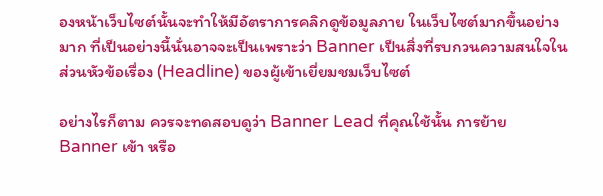องหน้าเว็บไซต์นั้นจะทำให้มีอัตราการคลิกดูข้อมูลภาย ในเว็บไซต์มากขึ้นอย่างมาก ที่เป็นอย่างนี้นั่นอาจจะเป็นเพราะว่า Banner เป็นสิ่งที่รบกวนความสนใจในส่วนหัวข้อเรื่อง (Headline) ของผู้เข้าเยี่ยมชมเว็บไซต์

อย่างไรก็ตาม ควรจะทดสอบดูว่า Banner Lead ที่คุณใช้นั้น การย้าย Banner เข้า หรือ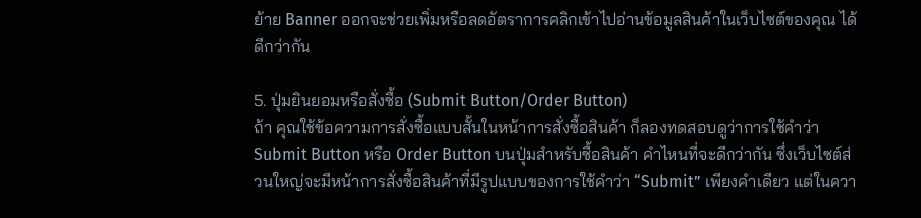ย้าย Banner ออกจะช่วยเพิ่มหรือลดอัตราการคลิกเข้าไปอ่านข้อมูลสินค้าในเว็บไซต์ของคุณ ได้ดีกว่ากัน

5. ปุ่มยินยอมหรือสั่งซื้อ (Submit Button/Order Button)
ถ้า คุณใช้ข้อความการสั่งซื้อแบบสั้นในหน้าการสั่งซื้อสินค้า ก็ลองทดสอบดูว่าการใช้คำว่า Submit Button หรือ Order Button บนปุ่มสำหรับซื้อสินค้า คำไหนที่จะดีกว่ากัน ซึ่งเว็บไซต์ส่วนใหญ่จะมีหน้าการสั่งซื้อสินค้าที่มีรูปแบบของการใช้คำว่า “Submit” เพียงคำเดียว แต่ในควา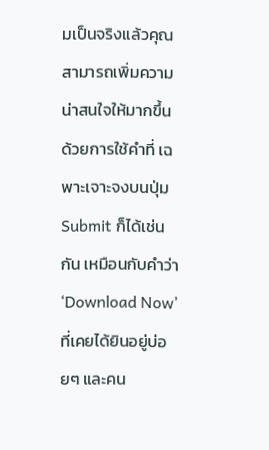มเป็นจริงแล้วคุณสามารถเพิ่มความน่าสนใจให้มากขึ้นด้วยการใช้คำที่ เฉพาะเจาะจงบนปุ่ม Submit ก็ได้เช่นกัน เหมือนกับคำว่า ‘Download Now’ ที่เคยได้ยินอยู่บ่อยๆ และคน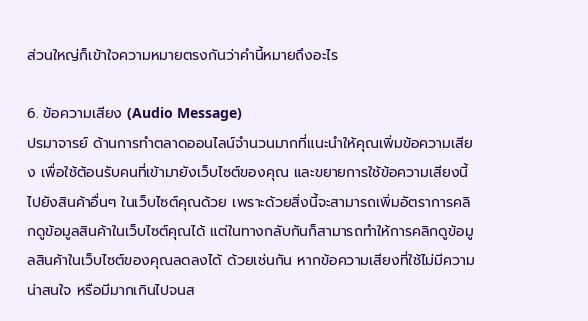ส่วนใหญ่ก็เข้าใจความหมายตรงกันว่าคำนี้หมายถึงอะไร

6. ข้อความเสียง (Audio Message)
ปรมาจารย์ ด้านการทำตลาดออนไลน์จำนวนมากที่แนะนำให้คุณเพิ่มข้อความเสียง เพื่อใช้ต้อนรับคนที่เข้ามายังเว็บไซต์ของคุณ และขยายการใช้ข้อความเสียงนี้ไปยังสินค้าอื่นๆ ในเว็บไซต์คุณด้วย เพราะด้วยสิ่งนี้จะสามารถเพิ่มอัตราการคลิกดูข้อมูลสินค้าในเว็บไซต์คุณได้ แต่ในทางกลับกันก็สามารถทำให้การคลิกดูข้อมูลสินค้าในเว็บไซต์ของคุณลดลงได้ ด้วยเช่นกัน หากข้อความเสียงที่ใช้ไม่มีความน่าสนใจ หรือมีมากเกินไปจนส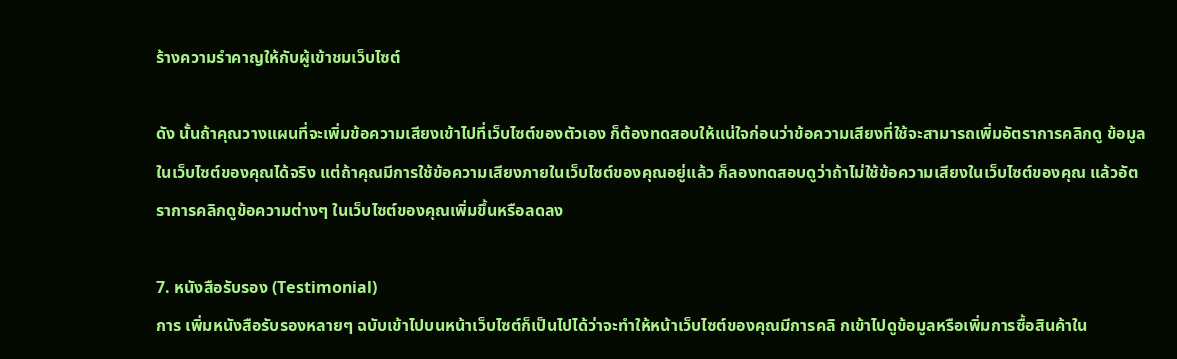ร้างความรำคาญให้กับผู้เข้าชมเว็บไซต์

ดัง นั้นถ้าคุณวางแผนที่จะเพิ่มข้อความเสียงเข้าไปที่เว็บไซต์ของตัวเอง ก็ต้องทดสอบให้แน่ใจก่อนว่าข้อความเสียงที่ใช้จะสามารถเพิ่มอัตราการคลิกดู ข้อมูลในเว็บไซต์ของคุณได้จริง แต่ถ้าคุณมีการใช้ข้อความเสียงภายในเว็บไซต์ของคุณอยู่แล้ว ก็ลองทดสอบดูว่าถ้าไม่ใช้ข้อความเสียงในเว็บไซต์ของคุณ แล้วอัตราการคลิกดูข้อความต่างๆ ในเว็บไซต์ของคุณเพิ่มขึ้นหรือลดลง

7. หนังสือรับรอง (Testimonial)
การ เพิ่มหนังสือรับรองหลายๆ ฉบับเข้าไปบนหน้าเว็บไซต์ก็เป็นไปได้ว่าจะทำให้หน้าเว็บไซต์ของคุณมีการคลิ กเข้าไปดูข้อมูลหรือเพิ่มการซื้อสินค้าใน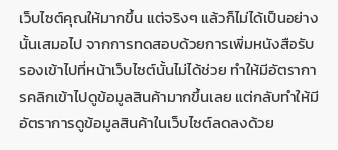เว็บไซต์คุณให้มากขึ้น แต่จริงๆ แล้วก็ไม่ได้เป็นอย่างนั้นเสมอไป จากการทดสอบด้วยการเพิ่มหนังสือรับรองเข้าไปที่หน้าเว็บไซต์นั้นไม่ได้ช่วย ทำให้มีอัตราการคลิกเข้าไปดูข้อมูลสินค้ามากขึ้นเลย แต่กลับทำให้มีอัตราการดูข้อมูลสินค้าในเว็บไซต์ลดลงด้วย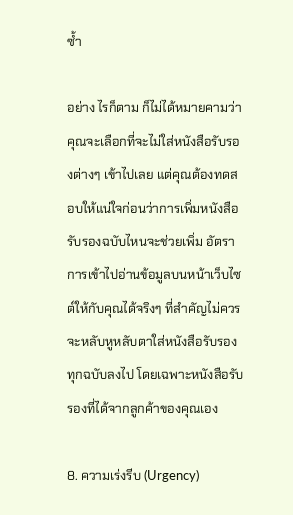ซ้ำ

อย่าง ไรก็ตาม ก็ไม่ได้หมายคามว่าคุณจะเลือกที่จะไม่ใส่หนังสือรับรองต่างๆ เข้าไปเลย แต่คุณต้องทดสอบให้แน่ใจก่อนว่าการเพิ่มหนังสือรับรองฉบับไหนจะช่วยเพิ่ม อัตราการเข้าไปอ่านข้อมูลบนหน้าเว็บไซต์ให้กับคุณได้จริงๆ ที่สำคัญไม่ควรจะหลับหูหลับตาใส่หนังสือรับรองทุกฉบับลงไป โดยเฉพาะหนังสือรับรองที่ได้จากลูกค้าของคุณเอง

8. ความเร่งรีบ (Urgency)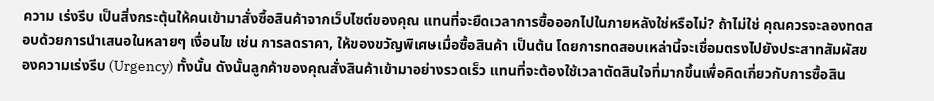ความ เร่งรีบ เป็นสิ่งกระตุ้นให้คนเข้ามาสั่งซื้อสินค้าจากเว็บไซต์ของคุณ แทนที่จะยืดเวลาการซื้อออกไปในภายหลังใช่หรือไม่? ถ้าไม่ใช่ คุณควรจะลองทดสอบด้วยการนำเสนอในหลายๆ เงื่อนไข เช่น การลดราคา, ให้ของขวัญพิเศษเมื่อซื้อสินค้า เป็นต้น โดยการทดสอบเหล่านี้จะเชื่อมตรงไปยังประสาทสัมผัสของความเร่งรีบ (Urgency) ทั้งนั้น ดังนั้นลูกค้าของคุณสั่งสินค้าเข้ามาอย่างรวดเร็ว แทนที่จะต้องใช้เวลาตัดสินใจที่มากขึ้นเพื่อคิดเกี่ยวกับการซื้อสิน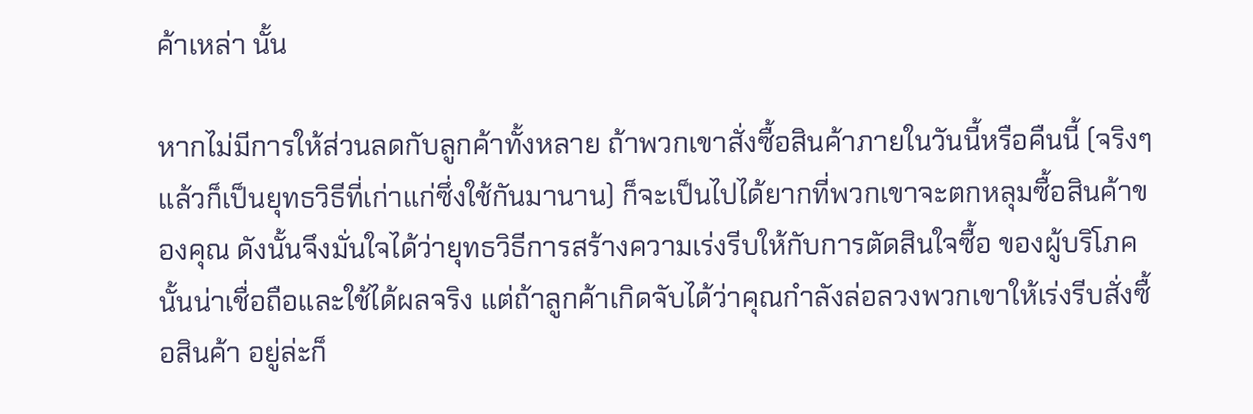ค้าเหล่า นั้น

หากไม่มีการให้ส่วนลดกับลูกค้าทั้งหลาย ถ้าพวกเขาสั่งซื้อสินค้าภายในวันนี้หรือคืนนี้ (จริงๆ แล้วก็เป็นยุทธวิธีที่เก่าแก่ซึ่งใช้กันมานาน) ก็จะเป็นไปได้ยากที่พวกเขาจะตกหลุมซื้อสินค้าของคุณ ดังนั้นจึงมั่นใจได้ว่ายุทธวิธีการสร้างความเร่งรีบให้กับการตัดสินใจซื้อ ของผู้บริโภคนั้นน่าเชื่อถือและใช้ได้ผลจริง แต่ถ้าลูกค้าเกิดจับได้ว่าคุณกำลังล่อลวงพวกเขาให้เร่งรีบสั่งซื้อสินค้า อยู่ล่ะก็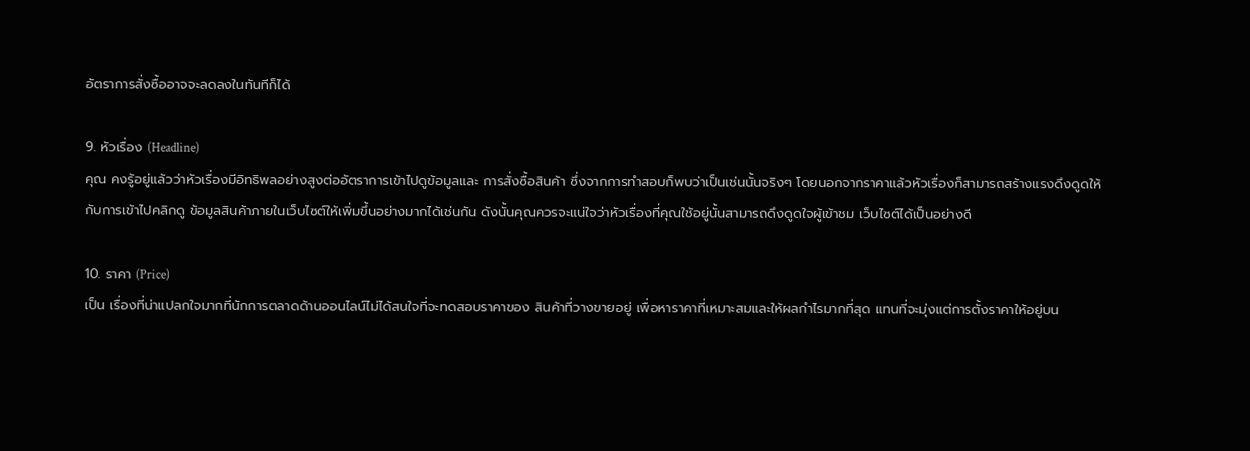อัตราการสั่งซื้ออาจจะลดลงในทันทีก็ได้

9. หัวเรื่อง (Headline)
คุณ คงรู้อยู่แล้วว่าหัวเรื่องมีอิทธิพลอย่างสูงต่ออัตราการเข้าไปดูข้อมูลและ การสั่งซื้อสินค้า ซึ่งจากการทำสอบก็พบว่าเป็นเช่นนั้นจริงๆ โดยนอกจากราคาแล้วหัวเรื่องก็สามารถสร้างแรงดึงดูดให้กับการเข้าไปคลิกดู ข้อมูลสินค้าภายในเว็บไซต์ให้เพิ่มขึ้นอย่างมากได้เช่นกัน ดังนั้นคุณควรจะแน่ใจว่าหัวเรื่องที่คุณใช้อยู่นั้นสามารถดึงดูดใจผู้เข้าชม เว็บไซต์ได้เป็นอย่างดี

10. ราคา (Price)
เป็น เรื่องที่น่าแปลกใจมากที่นักการตลาดด้านออนไลน์ไม่ได้สนใจที่จะทดสอบราคาของ สินค้าที่วางขายอยู่ เพื่อหาราคาที่เหมาะสมและให้ผลกำไรมากที่สุด แทนที่จะมุ่งแต่การตั้งราคาให้อยู่บน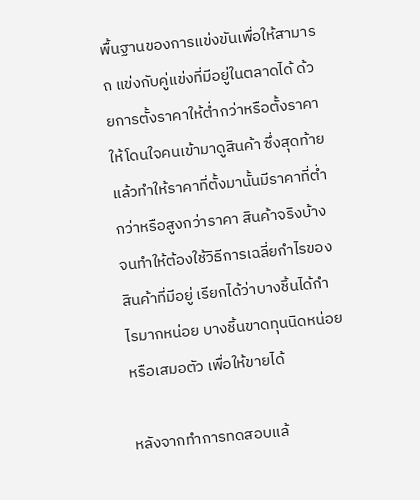พื้นฐานของการแข่งขันเพื่อให้สามารถ แข่งกับคู่แข่งที่มีอยู่ในตลาดได้ ด้วยการตั้งราคาให้ต่ำกว่าหรือตั้งราคาให้โดนใจคนเข้ามาดูสินค้า ซึ่งสุดท้ายแล้วทำให้ราคาที่ตั้งมานั้นมีราคาที่ต่ำกว่าหรือสูงกว่าราคา สินค้าจริงบ้าง จนทำให้ต้องใช้วิธีการเฉลี่ยกำไรของสินค้าที่มีอยู่ เรียกได้ว่าบางชิ้นได้กำไรมากหน่อย บางชิ้นขาดทุนนิดหน่อยหรือเสมอตัว เพื่อให้ขายได้

หลังจากทำการทดสอบแล้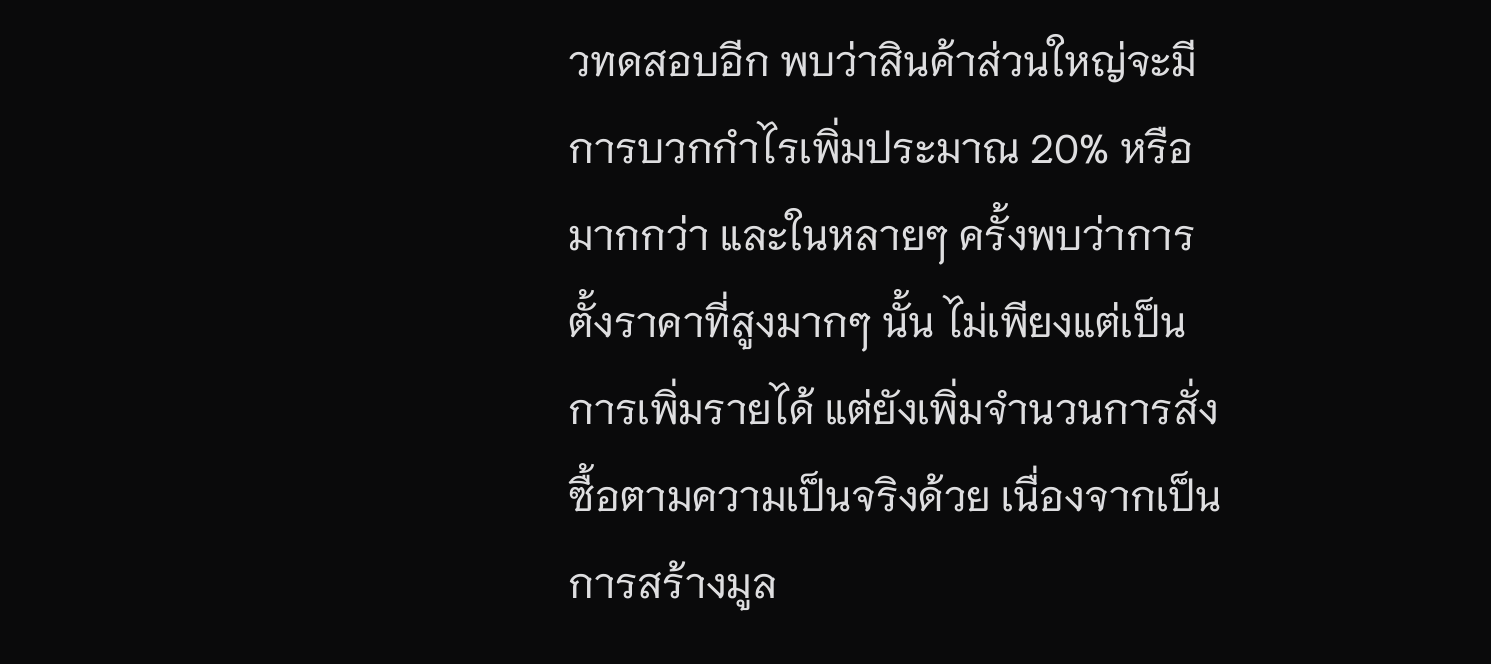วทดสอบอีก พบว่าสินค้าส่วนใหญ่จะมีการบวกกำไรเพิ่มประมาณ 20% หรือมากกว่า และในหลายๆ ครั้งพบว่าการตั้งราคาที่สูงมากๆ นั้น ไม่เพียงแต่เป็นการเพิ่มรายได้ แต่ยังเพิ่มจำนวนการสั่งซื้อตามความเป็นจริงด้วย เนื่องจากเป็นการสร้างมูล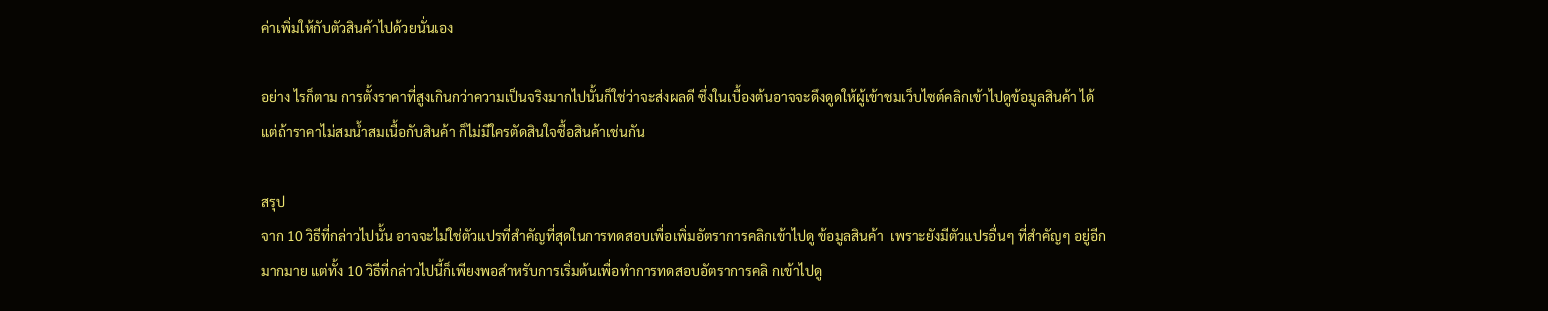ค่าเพิ่มให้กับตัวสินค้าไปด้วยนั่นเอง

อย่าง ไรก็ตาม การตั้งราคาที่สูงเกินกว่าความเป็นจริงมากไปนั้นก็ใช่ว่าจะส่งผลดี ซึ่งในเบื้องต้นอาจจะดึงดูดให้ผู้เข้าชมเว็บไซต์คลิกเข้าไปดูข้อมูลสินค้า ได้ แต่ถ้าราคาไม่สมน้ำสมเนื้อกับสินค้า ก็ไม่มีใครตัดสินใจซื้อสินค้าเช่นกัน

สรุป
จาก 10 วิธีที่กล่าวไปนั้น อาจจะไม่ใช่ตัวแปรที่สำคัญที่สุดในการทดสอบเพื่อเพิ่มอัตราการคลิกเข้าไปดู ข้อมูลสินค้า  เพราะยังมีตัวแปรอื่นๆ ที่สำคัญๆ อยู่อีกมากมาย แต่ทั้ง 10 วิธีที่กล่าวไปนี้ก็เพียงพอสำหรับการเริ่มต้นเพื่อทำการทดสอบอัตราการคลิ กเข้าไปดู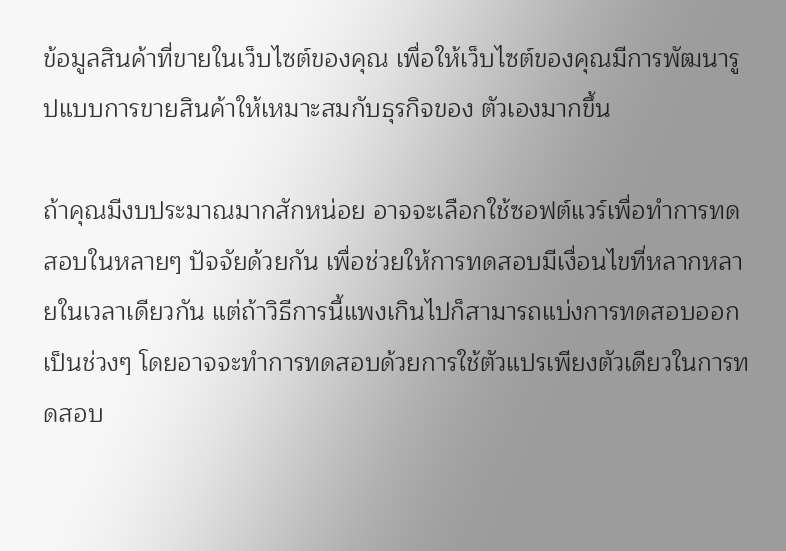ข้อมูลสินค้าที่ขายในเว็บไซต์ของคุณ เพื่อให้เว็บไซต์ของคุณมีการพัฒนารูปแบบการขายสินค้าให้เหมาะสมกับธุรกิจของ ตัวเองมากขึ้น

ถ้าคุณมีงบประมาณมากสักหน่อย อาจจะเลือกใช้ซอฟต์แวร์เพื่อทำการทดสอบในหลายๆ ปัจจัยด้วยกัน เพื่อช่วยให้การทดสอบมีเงื่อนไขที่หลากหลายในเวลาเดียวกัน แต่ถ้าวิธีการนี้แพงเกินไปก็สามารถแบ่งการทดสอบออกเป็นช่วงๆ โดยอาจจะทำการทดสอบด้วยการใช้ตัวแปรเพียงตัวเดียวในการทดสอบ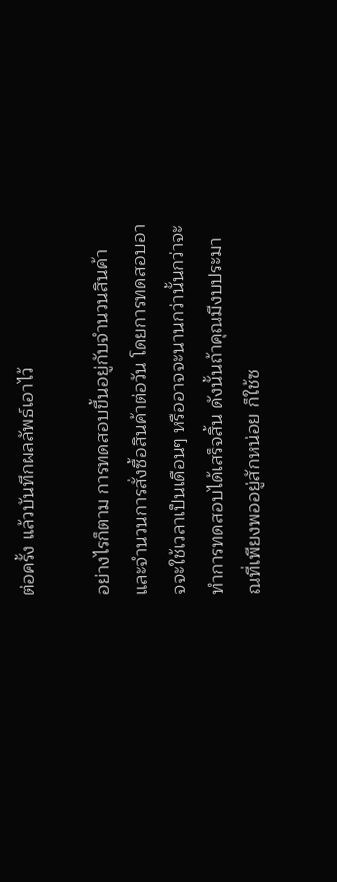ต่อครั้ง แล้วบันทึกผลลัพธ์เอาไว้

อย่างไรก็ตาม การทดสอบขึ้นอยู่กับจำนวนสินค้าและจำนวนการสั่งซื้อสินค้าต่อวัน โดยการทดสอบอาจจะใช้เวลาเป็นเดือนๆ หรืออาจจะนานกว่านั้นกว่าจะทำการทดสอบได้เสร็จสิ้น ดังนั้นถ้าคุณมีงบประมาณที่เพียงพออยู่สักหน่อย ก็ใช้ซ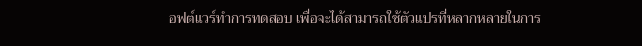อฟต์แวร์ทำการทดสอบ เพื่อจะได้สามารถใช้ตัวแปรที่หลากหลายในการ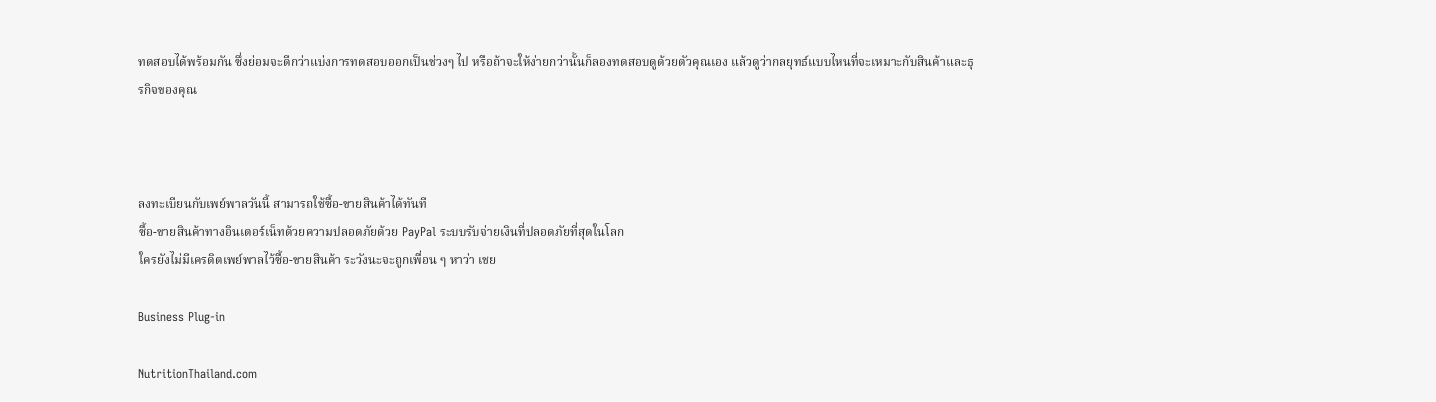ทดสอบได้พร้อมกัน ซึ่งย่อมจะดีกว่าแบ่งการทดสอบออกเป็นช่วงๆ ไป หรือถ้าจะให้ง่ายกว่านั้นก็ลองทดสอบดูด้วยตัวคุณเอง แล้วดูว่ากลยุทธ์แบบไหนที่จะเหมาะกับสินค้าและธุรกิจของคุณ



ลงทะเบียนกับเพย์พาลวันนี้ สามารถใช้ซื้อ-ขายสินค้าได้ทันที
ซื้อ-ขายสินค้าทางอินเตอร์เน็ทด้วยความปลอดภัยด้วย PayPal ระบบรับจ่ายเงินที่ปลอดภัยที่สุดในโลก
ใครยังไม่มีเครดิตเพย์พาลไว้ซื้อ-ขายสินค้า ระวังนะจะถูกเพื่อน ๆ หาว่า เชย

Business Plug-in

NutritionThailand.com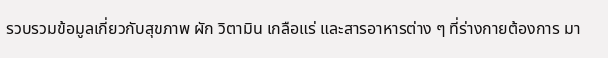รวบรวมข้อมูลเกี่ยวกับสุขภาพ ผัก วิตามิน เกลือแร่ และสารอาหารต่าง ๆ ที่ร่างกายต้องการ มา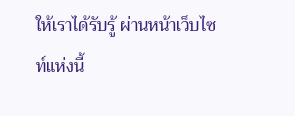ให้เราได้รับรู้ ผ่านหน้าเว็บไซท์แห่งนี้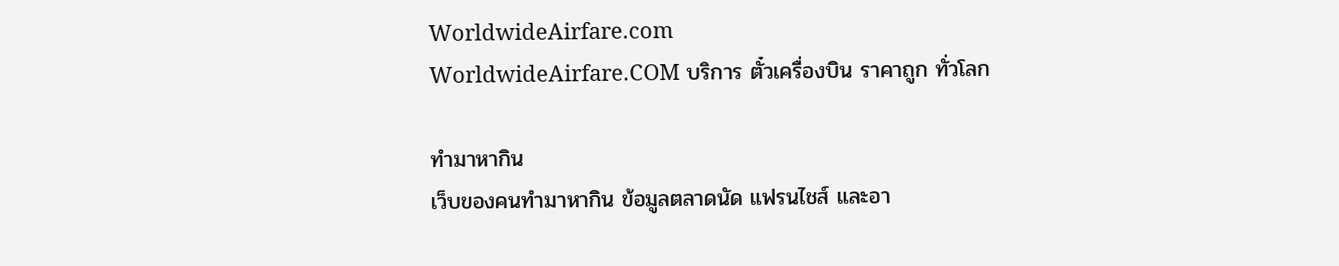WorldwideAirfare.com
WorldwideAirfare.COM บริการ ตั๋วเครื่องบิน ราคาถูก ทั่วโลก

ทำมาหากิน
เว็บของคนทำมาหากิน ข้อมูลตลาดนัด แฟรนไชส์ และอา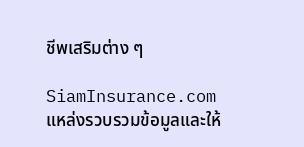ชีพเสริมต่าง ๆ

SiamInsurance.com
แหล่งรวบรวมข้อมูลและให้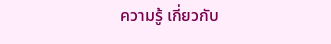ความรู้ เกี่ยวกับ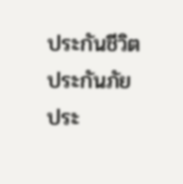ประกันชีวิต ประกันภัย ประ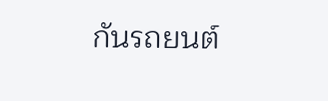กันรถยนต์